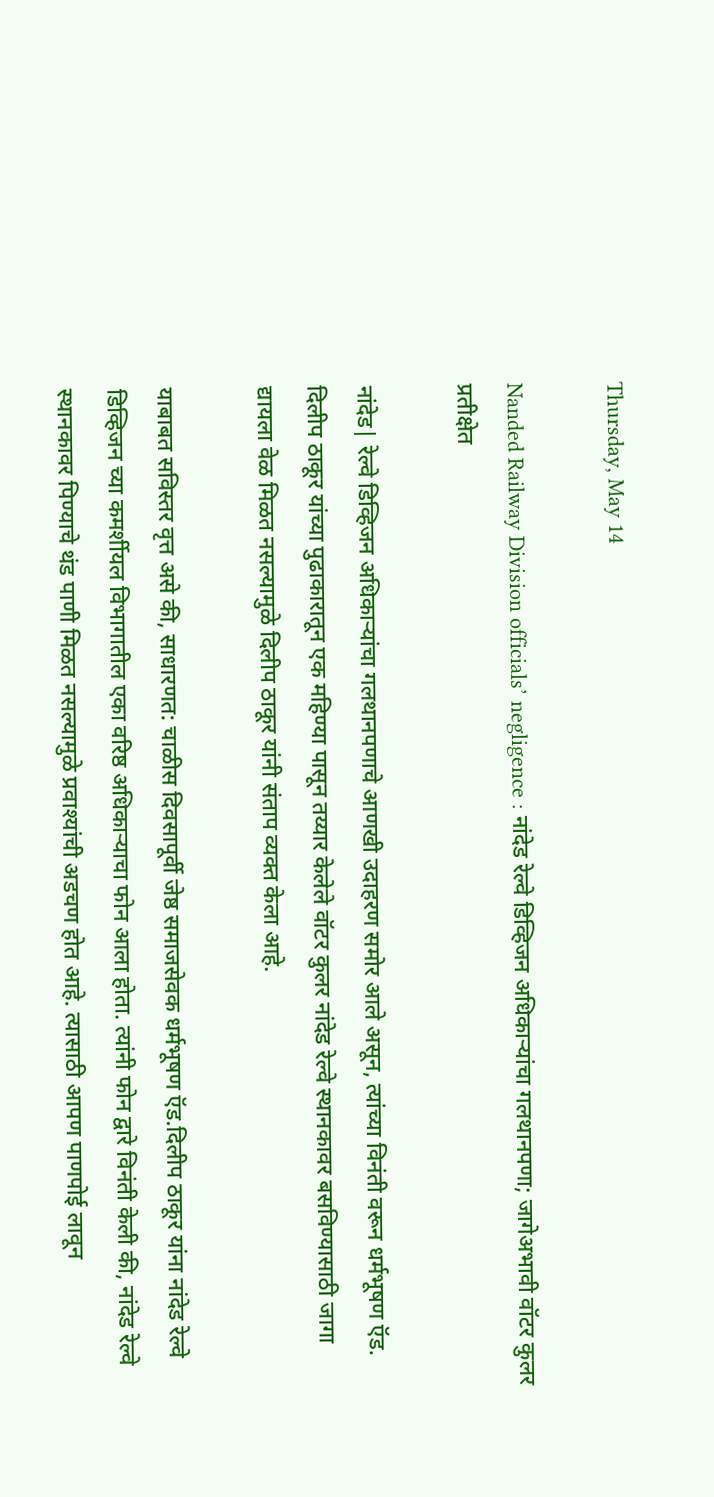Thursday, May 14

Nanded Railway Division officials’ negligence : नांदेड रेल्वे डिव्हिजन अधिकाऱ्यांचा गलथानपणा; जागेअभावी वॉटर कुलर प्रतीक्षेत

नांदेड| रेल्वे डिव्हिजन अधिकाऱ्यांचा गलथानपणाचे आणखी उदाहरण समोर आले असून, त्यांच्या विनंती वरून धर्मभूषण ऍड. दिलीप ठाकूर यांच्या पुढाकारातून एक महिण्या पासून तय्यार केलेले वॉटर कुलर नांदेड रेल्वे स्थानकावर बसविण्यासाठी जागा द्यायला वेळ मिळत नसल्यामुळे दिलीप ठाकूर यांनी संताप व्यक्त केला आहे.

याबाबत सविस्तर वृत्त असे की, साधारणत: चाळीस दिवसापूर्वी जेष्ठ समाजसेवक धर्मभूषण ऍड.दिलीप ठाकूर यांना नांदेड रेल्वे डिव्हिजन च्या कमर्शीयल विभागातील एका वरिष्ठ अधिकाऱ्याचा फोन आला होता. त्यांनी फोन द्वारे विनंती केली की, नांदेड रेल्वे स्थानकावर पिण्याचे थंड पाणी मिळत नसल्यामुळे प्रवाश्यांची अडचण होत आहे. त्यासाठी आपण पाणपोई लावून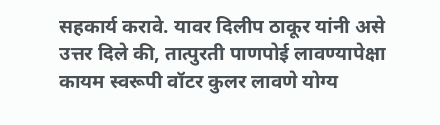सहकार्य करावे. यावर दिलीप ठाकूर यांनी असे उत्तर दिले की, तात्पुरती पाणपोई लावण्यापेक्षा कायम स्वरूपी वॉटर कुलर लावणे योग्य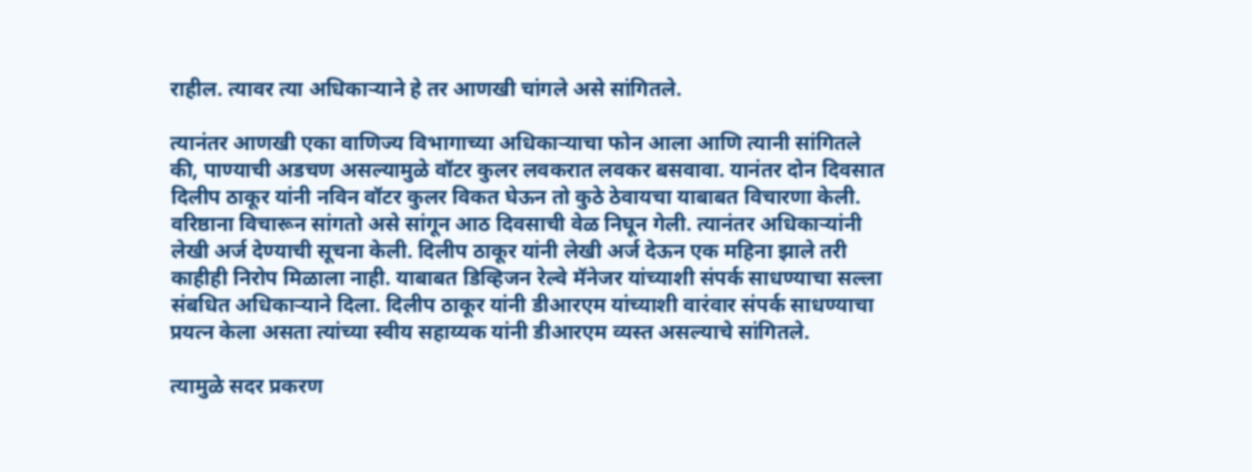राहील. त्यावर त्या अधिकाऱ्याने हे तर आणखी चांगले असे सांगितले.

त्यानंतर आणखी एका वाणिज्य विभागाच्या अधिकाऱ्याचा फोन आला आणि त्यानी सांगितले की, पाण्याची अडचण असल्यामुळे वॉटर कुलर लवकरात लवकर बसवावा. यानंतर दोन दिवसात दिलीप ठाकूर यांनी नविन वॉटर कुलर विकत घेऊन तो कुठे ठेवायचा याबाबत विचारणा केली. वरिष्ठाना विचारून सांगतो असे सांगून आठ दिवसाची वेळ निघून गेली. त्यानंतर अधिकाऱ्यांनी लेखी अर्ज देण्याची सूचना केली. दिलीप ठाकूर यांनी लेखी अर्ज देऊन एक महिना झाले तरी काहीही निरोप मिळाला नाही. याबाबत डिव्हिजन रेल्वे मॅनेजर यांच्याशी संपर्क साधण्याचा सल्ला संबधित अधिकाऱ्याने दिला. दिलीप ठाकूर यांनी डीआरएम यांच्याशी वारंवार संपर्क साधण्याचा प्रयत्न केला असता त्यांच्या स्वीय सहाय्यक यांनी डीआरएम व्यस्त असल्याचे सांगितले.

त्यामुळे सदर प्रकरण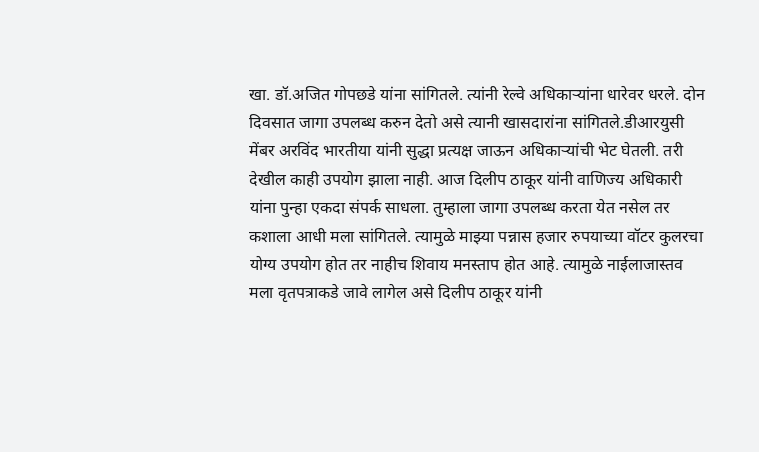खा. डॉ.अजित गोपछडे यांना सांगितले. त्यांनी रेल्वे अधिकाऱ्यांना धारेवर धरले. दोन दिवसात जागा उपलब्ध करुन देतो असे त्यानी खासदारांना सांगितले.डीआरयुसी मेंबर अरविंद भारतीया यांनी सुद्धा प्रत्यक्ष जाऊन अधिकाऱ्यांची भेट घेतली. तरी देखील काही उपयोग झाला नाही. आज दिलीप ठाकूर यांनी वाणिज्य अधिकारी यांना पुन्हा एकदा संपर्क साधला. तुम्हाला जागा उपलब्ध करता येत नसेल तर कशाला आधी मला सांगितले. त्यामुळे माझ्या पन्नास हजार रुपयाच्या वॉटर कुलरचा योग्य उपयोग होत तर नाहीच शिवाय मनस्ताप होत आहे. त्यामुळे नाईलाजास्तव मला वृतपत्राकडे जावे लागेल असे दिलीप ठाकूर यांनी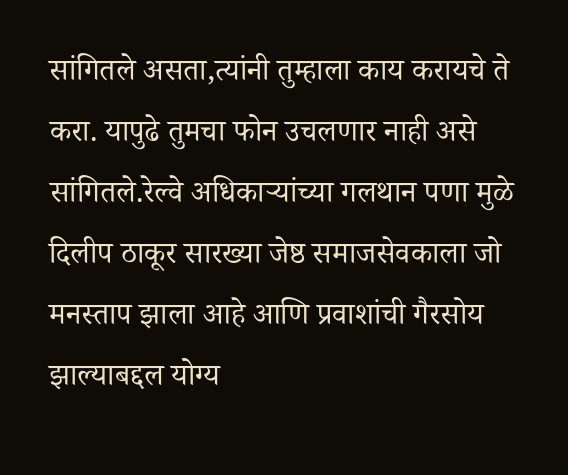सांगितले असता,त्यांनी तुम्हाला काय करायचे ते करा. यापुढे तुमचा फोन उचलणार नाही असे सांगितले.रेल्वे अधिकाऱ्यांच्या गलथान पणा मुळे दिलीप ठाकूर सारख्या जेष्ठ समाजसेवकाला जो मनस्ताप झाला आहे आणि प्रवाशांची गैरसोय झाल्याबद्दल योग्य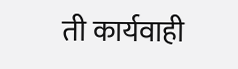ती कार्यवाही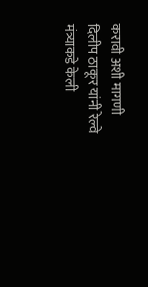करावी अशी मागणी दिलीप ठाकूर यांनी रेल्वे मंत्र्याकडे केली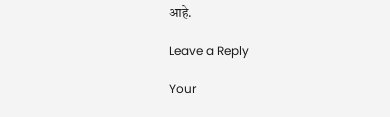आहे.

Leave a Reply

Your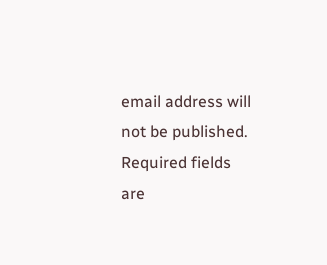email address will not be published. Required fields are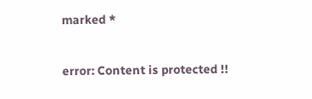marked *

error: Content is protected !!